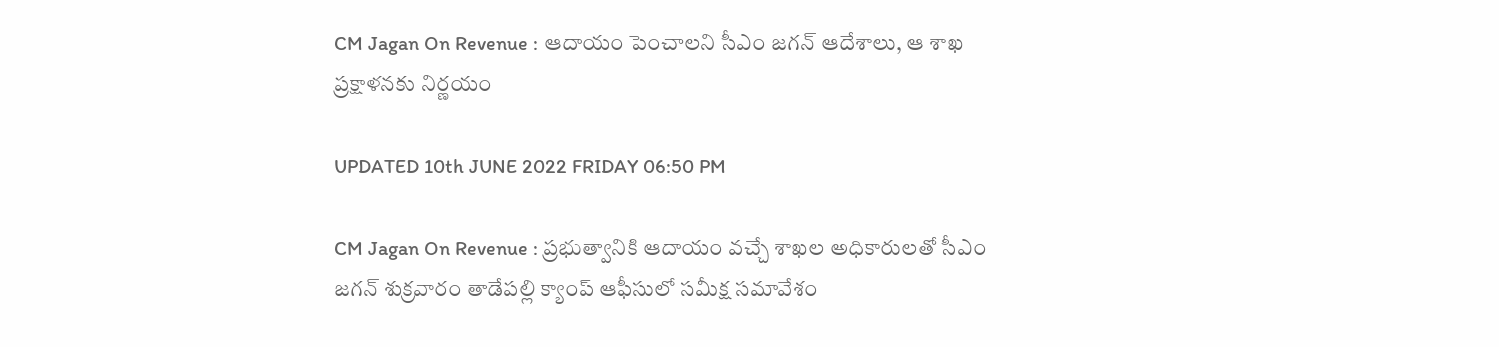CM Jagan On Revenue : ఆదాయం పెంచాలని సీఎం జగన్ ఆదేశాలు, ఆ శాఖ ప్రక్షాళనకు నిర్ణయం

UPDATED 10th JUNE 2022 FRIDAY 06:50 PM

CM Jagan On Revenue : ప్రభుత్వానికి ఆదాయం వచ్చే శాఖల అధికారులతో సీఎం జగన్ శుక్రవారం తాడేపల్లి క్యాంప్ ఆఫీసులో సమీక్ష సమావేశం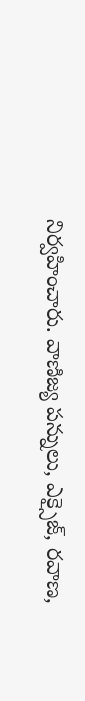నిర్వహించారు. వాణిజ్య పన్నులు, ఎక్సైజ్, రవాణ,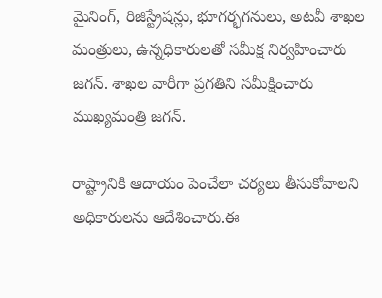మైనింగ్, రిజిస్ట్రేషన్లు, భూగర్భగనులు, అటవీ శాఖల మంత్రులు, ఉన్నధికారులతో సమీక్ష నిర్వహించారు జగన్. శాఖల వారీగా ప్రగతిని సమీక్షించారు ముఖ్యమంత్రి జగన్.

రాష్ట్రానికి ఆదాయం పెంచేలా చర్యలు తీసుకోవాలని అధికారులను ఆదేశించారు.ఈ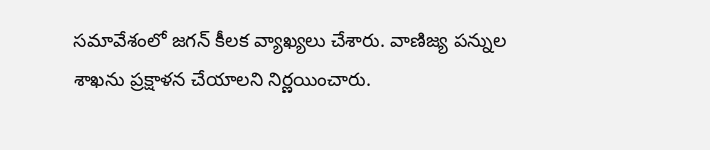సమావేశంలో జగన్ కీలక వ్యాఖ్యలు చేశారు. వాణిజ్య పన్నుల శాఖను ప్రక్షాళన చేయాలని నిర్ణయించారు.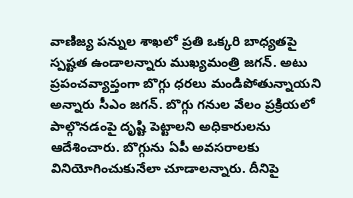వాణిజ్య పన్నుల శాఖలో ప్రతి ఒక్కరి బాధ్యతపై స్పష్టత ఉండాలన్నారు ముఖ్యమంత్రి జగన్. అటు ప్రపంచవ్యాప్తంగా బొగ్గు ధరలు మండిపోతున్నాయని అన్నారు సీఎం జగన్. బొగ్గు గనుల వేలం ప్రక్రియలో పాల్గొనడంపై దృష్టి పెట్టాలని అధికారులను ఆదేశించారు. బొగ్గును ఏపీ అవసరాలకు వినియోగించుకునేలా చూడాలన్నారు. దీనిపై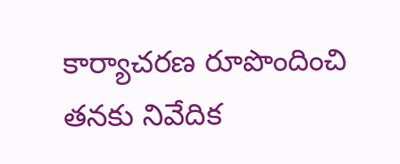కార్యాచరణ రూపొందించి తనకు నివేదిక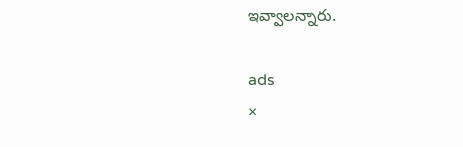ఇవ్వాలన్నారు.

ads
×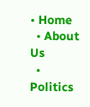• Home
  • About Us
  • Politics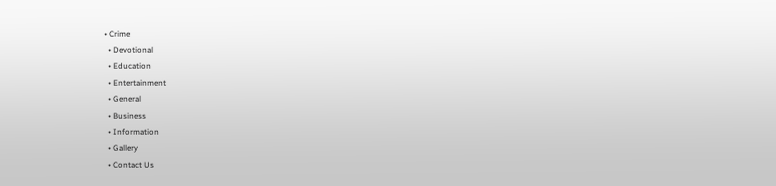• Crime
  • Devotional
  • Education
  • Entertainment
  • General
  • Business
  • Information
  • Gallery
  • Contact Us